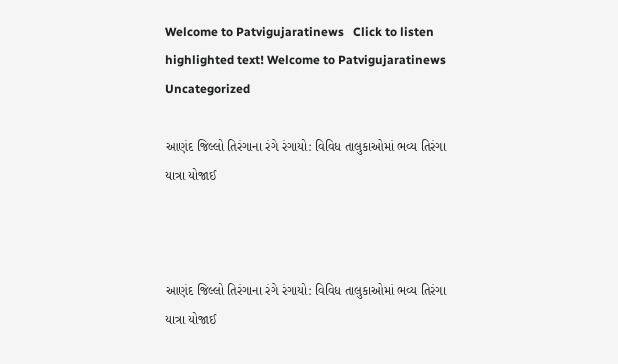Welcome to Patvigujaratinews   Click to listen highlighted text! Welcome to Patvigujaratinews
Uncategorized

આણંદ જિલ્લો તિરંગાના રંગે રંગાયો: વિવિધ તાલુકાઓમાં ભવ્ય તિરંગા યાત્રા યોજાઈ



આણંદ જિલ્લો તિરંગાના રંગે રંગાયો: વિવિધ તાલુકાઓમાં ભવ્ય તિરંગા યાત્રા યોજાઈ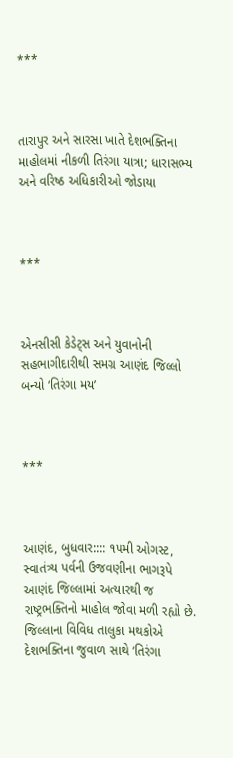***



તારાપુર અને સારસા ખાતે દેશભક્તિના માહોલમાં નીકળી તિરંગા યાત્રા; ધારાસભ્ય અને વરિષ્ઠ અધિકારીઓ જોડાયા



***



એનસીસી કેડેટ્સ અને યુવાનોની સહભાગીદારીથી સમગ્ર આણંદ જિલ્લો બન્યો ‘તિરંગા મય’



***



આણંદ, બુધવાર:::: ૧૫મી ઓગસ્ટ, સ્વાતંત્ર્ય પર્વની ઉજવણીના ભાગરૂપે આણંદ જિલ્લામાં અત્યારથી જ રાષ્ટ્રભક્તિનો માહોલ જોવા મળી રહ્યો છે. જિલ્લાના વિવિધ તાલુકા મથકોએ દેશભક્તિના જુવાળ સાથે ‘તિરંગા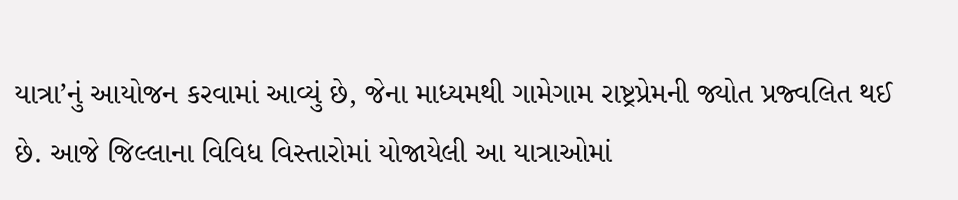યાત્રા’નું આયોજન કરવામાં આવ્યું છે, જેના માધ્યમથી ગામેગામ રાષ્ટ્રપ્રેમની જ્યોત પ્રજ્વલિત થઈ છે. આજે જિલ્લાના વિવિધ વિસ્તારોમાં યોજાયેલી આ યાત્રાઓમાં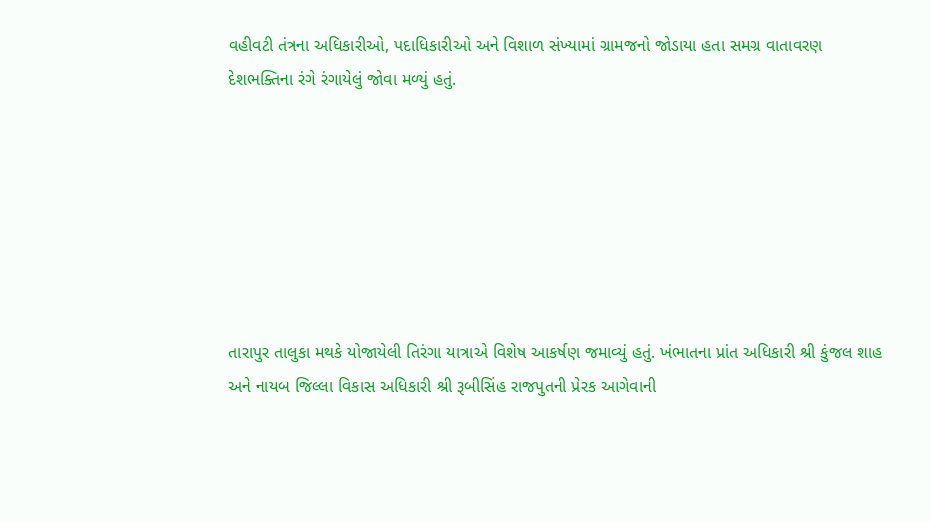વહીવટી તંત્રના અધિકારીઓ, પદાધિકારીઓ અને વિશાળ સંખ્યામાં ગ્રામજનો જોડાયા હતા સમગ્ર વાતાવરણ દેશભક્તિના રંગે રંગાયેલું જોવા મળ્યું હતું.







તારાપુર તાલુકા મથકે યોજાયેલી તિરંગા યાત્રાએ વિશેષ આકર્ષણ જમાવ્યું હતું. ખંભાતના પ્રાંત અધિકારી શ્રી કુંજલ શાહ અને નાયબ જિલ્લા વિકાસ અધિકારી શ્રી રૂબીસિંહ રાજપુતની પ્રેરક આગેવાની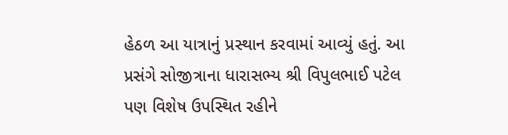હેઠળ આ યાત્રાનું પ્રસ્થાન કરવામાં આવ્યું હતું. આ પ્રસંગે સોજીત્રાના ધારાસભ્ય શ્રી વિપુલભાઈ પટેલ પણ વિશેષ ઉપસ્થિત રહીને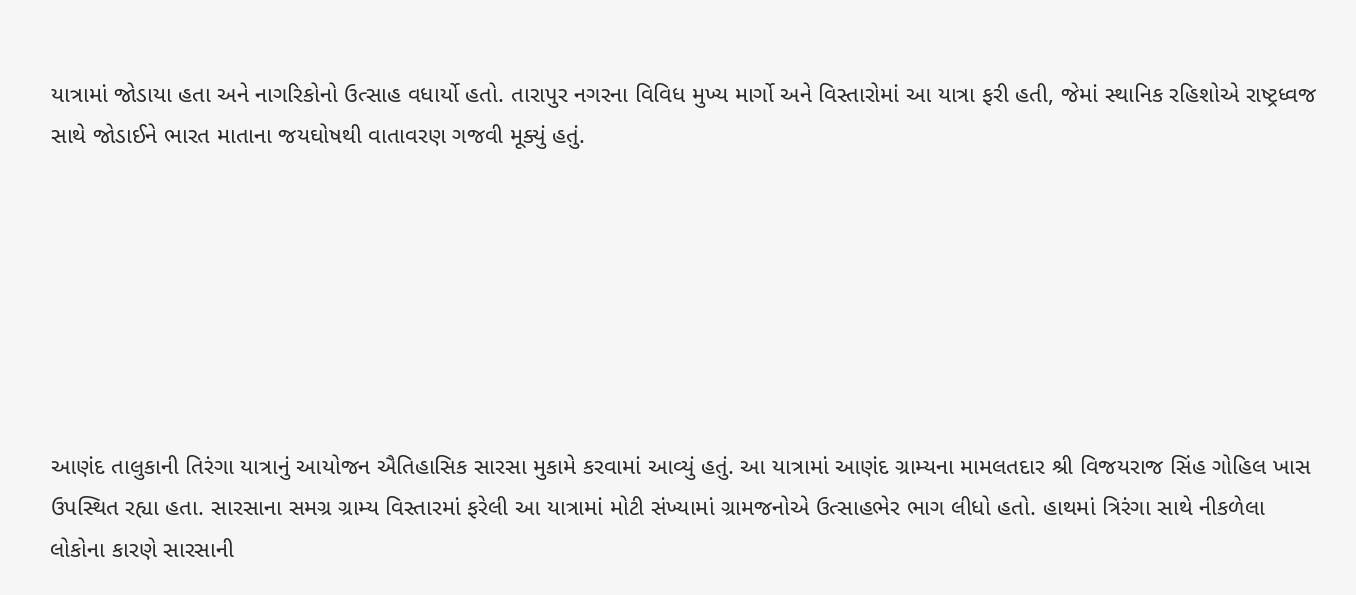યાત્રામાં જોડાયા હતા અને નાગરિકોનો ઉત્સાહ વધાર્યો હતો. તારાપુર નગરના વિવિધ મુખ્ય માર્ગો અને વિસ્તારોમાં આ યાત્રા ફરી હતી, જેમાં સ્થાનિક રહિશોએ રાષ્ટ્રધ્વજ સાથે જોડાઈને ભારત માતાના જયઘોષથી વાતાવરણ ગજવી મૂક્યું હતું.







આણંદ તાલુકાની તિરંગા યાત્રાનું આયોજન ઐતિહાસિક સારસા મુકામે કરવામાં આવ્યું હતું. આ યાત્રામાં આણંદ ગ્રામ્યના મામલતદાર શ્રી વિજયરાજ સિંહ ગોહિલ ખાસ ઉપસ્થિત રહ્યા હતા. સારસાના સમગ્ર ગ્રામ્ય વિસ્તારમાં ફરેલી આ યાત્રામાં મોટી સંખ્યામાં ગ્રામજનોએ ઉત્સાહભેર ભાગ લીધો હતો. હાથમાં ત્રિરંગા સાથે નીકળેલા લોકોના કારણે સારસાની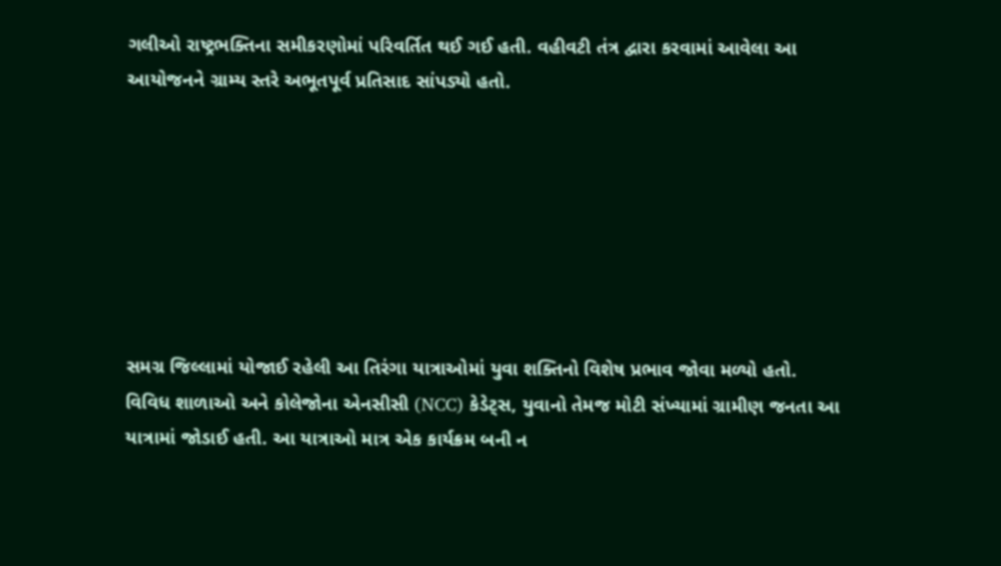ગલીઓ રાષ્ટ્રભક્તિના સમીકરણોમાં પરિવર્તિત થઈ ગઈ હતી. વહીવટી તંત્ર દ્વારા કરવામાં આવેલા આ આયોજનને ગ્રામ્ય સ્તરે અભૂતપૂર્વ પ્રતિસાદ સાંપડ્યો હતો.







સમગ્ર જિલ્લામાં યોજાઈ રહેલી આ તિરંગા યાત્રાઓમાં યુવા શક્તિનો વિશેષ પ્રભાવ જોવા મળ્યો હતો. વિવિધ શાળાઓ અને કોલેજોના એનસીસી (NCC) કેડેટ્સ, યુવાનો તેમજ મોટી સંખ્યામાં ગ્રામીણ જનતા આ યાત્રામાં જોડાઈ હતી. આ યાત્રાઓ માત્ર એક કાર્યક્રમ બની ન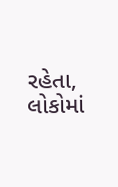રહેતા, લોકોમાં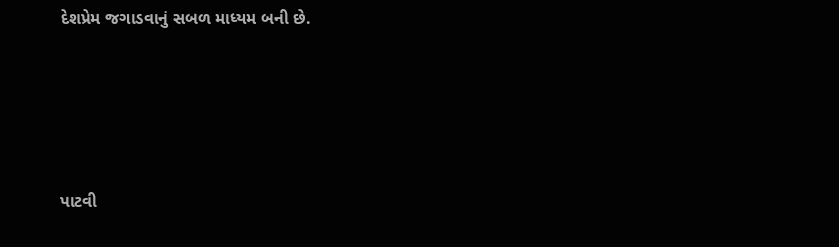દેશપ્રેમ જગાડવાનું સબળ માધ્યમ બની છે.





પાટવી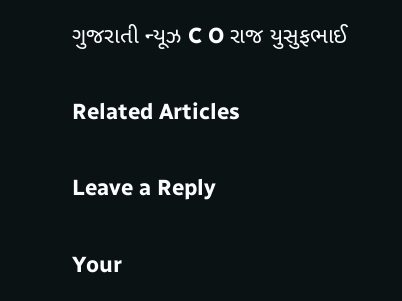ગુજરાતી ન્યૂઝ C O રાજ યુસુફભાઈ

Related Articles

Leave a Reply

Your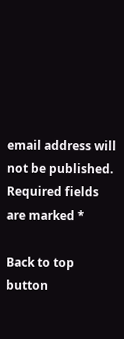email address will not be published. Required fields are marked *

Back to top button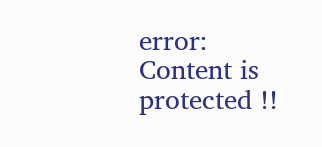error: Content is protected !!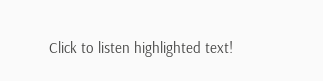Click to listen highlighted text!